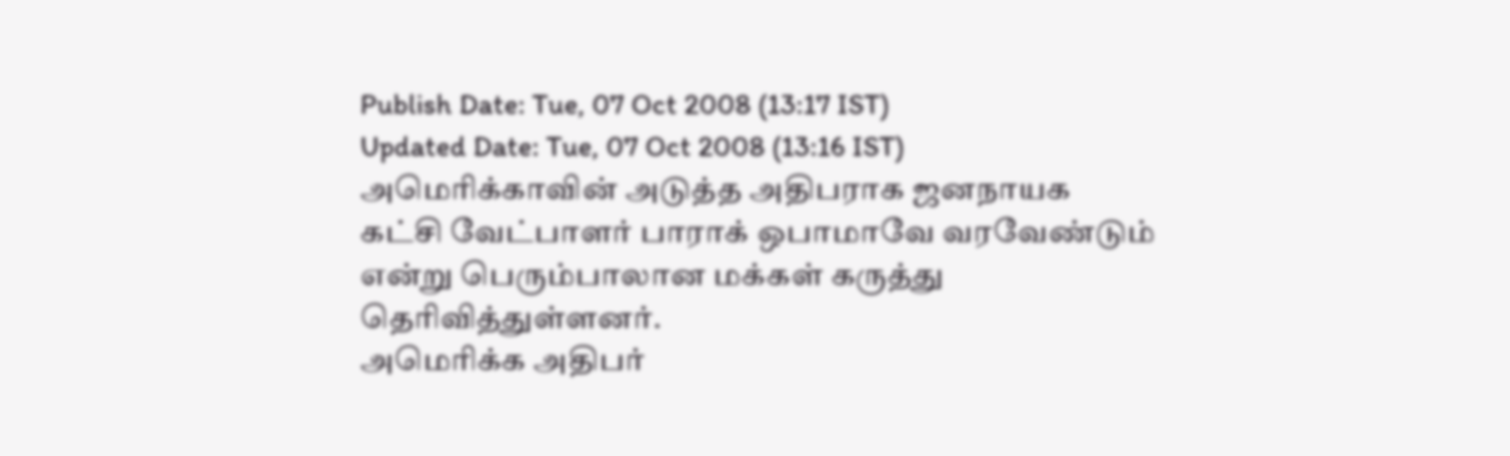Publish Date: Tue, 07 Oct 2008 (13:17 IST)
Updated Date: Tue, 07 Oct 2008 (13:16 IST)
அமெரிக்காவின் அடுத்த அதிபராக ஜனநாயக கட்சி வேட்பாளர் பாராக் ஒபாமாவே வரவேண்டும் என்று பெரும்பாலான மக்கள் கருத்து தெரிவித்துள்ளனர்.
அமெரிக்க அதிபர்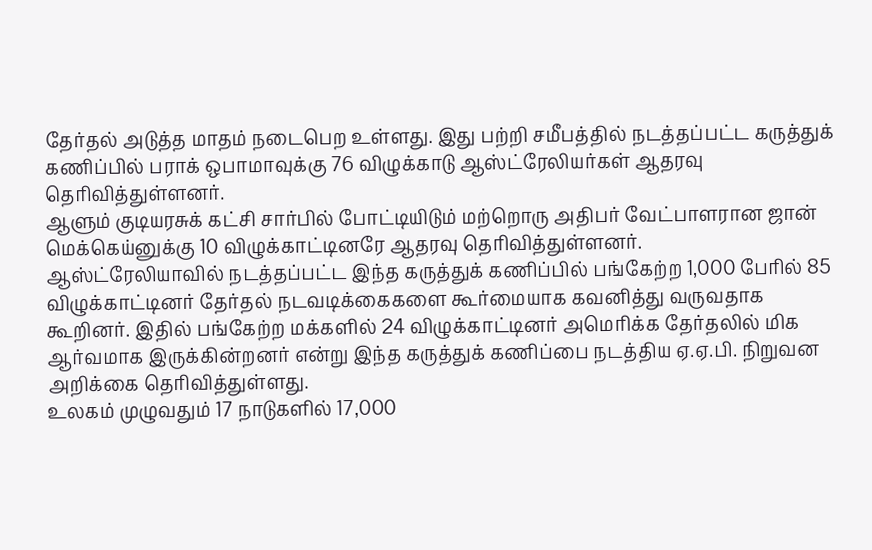தேர்தல் அடுத்த மாதம் நடைபெற உள்ளது. இது பற்றி சமீபத்தில் நடத்தப்பட்ட கருத்துக் கணிப்பில் பராக் ஒபாமாவுக்கு 76 விழுக்காடு ஆஸ்ட்ரேலியர்கள் ஆதரவு தெரிவித்துள்ளனர்.
ஆளும் குடியரசுக் கட்சி சார்பில் போட்டியிடும் மற்றொரு அதிபர் வேட்பாளரான ஜான் மெக்கெய்னுக்கு 10 விழுக்காட்டினரே ஆதரவு தெரிவித்துள்ளனர்.
ஆஸ்ட்ரேலியாவில் நடத்தப்பட்ட இந்த கருத்துக் கணிப்பில் பங்கேற்ற 1,000 பேரில் 85 விழுக்காட்டினர் தேர்தல் நடவடிக்கைகளை கூர்மையாக கவனித்து வருவதாக கூறினர். இதில் பங்கேற்ற மக்களில் 24 விழுக்காட்டினர் அமெரிக்க தேர்தலில் மிக ஆர்வமாக இருக்கின்றனர் என்று இந்த கருத்துக் கணிப்பை நடத்திய ஏ.ஏ.பி. நிறுவன அறிக்கை தெரிவித்துள்ளது.
உலகம் முழுவதும் 17 நாடுகளில் 17,000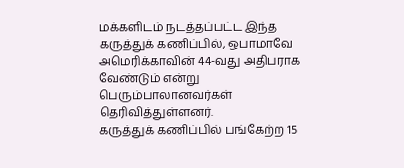மக்களிடம் நடத்தப்பட்ட இந்த கருத்துக் கணிப்பில், ஒபாமாவே அமெரிக்காவின் 44-வது அதிபராக வேண்டும் என்று பெரும்பாலானவர்கள் தெரிவித்துள்ளனர்.
கருத்துக் கணிப்பில் பங்கேற்ற 15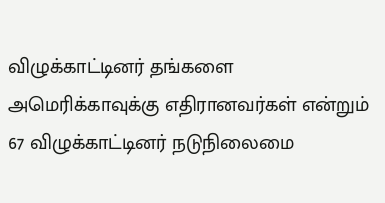விழுக்காட்டினர் தங்களை அமெரிக்காவுக்கு எதிரானவர்கள் என்றும் 67 விழுக்காட்டினர் நடுநிலைமை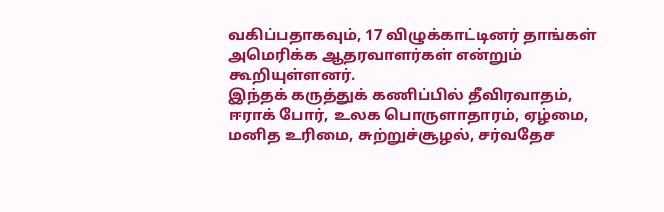வகிப்பதாகவும், 17 விழுக்காட்டினர் தாங்கள் அமெரிக்க ஆதரவாளர்கள் என்றும் கூறியுள்ளனர்.
இந்தக் கருத்துக் கணிப்பில் தீவிரவாதம், ஈராக் போர், உலக பொருளாதாரம், ஏழ்மை, மனித உரிமை, சுற்றுச்சூழல், சர்வதேச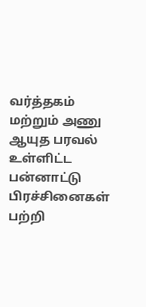வர்த்தகம் மற்றும் அணு ஆயுத பரவல் உள்ளிட்ட பன்னாட்டு பிரச்சினைகள் பற்றி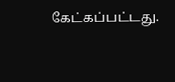கேட்கப்பட்டது.